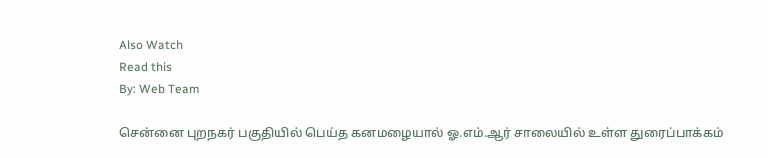Also Watch
Read this
By: Web Team

சென்னை புறநகர் பகுதியில் பெய்த கனமழையால் ஓ.எம்.ஆர் சாலையில் உள்ள துரைப்பாக்கம்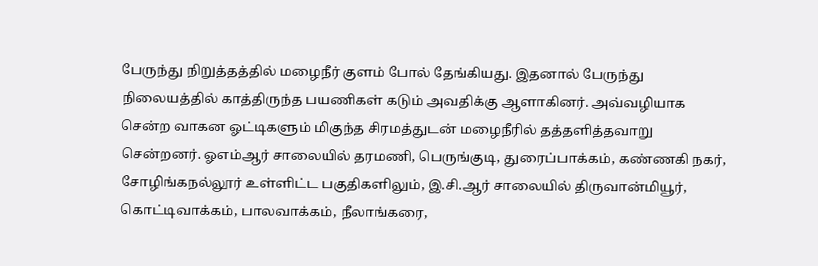பேருந்து நிறுத்தத்தில் மழைநீர் குளம் போல் தேங்கியது. இதனால் பேருந்து நிலையத்தில் காத்திருந்த பயணிகள் கடும் அவதிக்கு ஆளாகினர். அவ்வழியாக சென்ற வாகன ஓட்டிகளும் மிகுந்த சிரமத்துடன் மழைநீரில் தத்தளித்தவாறு சென்றனர். ஓஎம்ஆர் சாலையில் தரமணி, பெருங்குடி, துரைப்பாக்கம், கண்ணகி நகர், சோழிங்கநல்லூர் உள்ளிட்ட பகுதிகளிலும், இ.சி.ஆர் சாலையில் திருவான்மியூர், கொட்டிவாக்கம், பாலவாக்கம், நீலாங்கரை,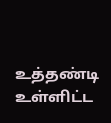உத்தண்டி உள்ளிட்ட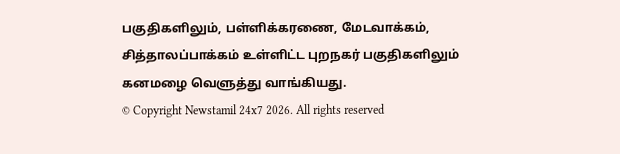பகுதிகளிலும், பள்ளிக்கரணை, மேடவாக்கம், சித்தாலப்பாக்கம் உள்ளிட்ட புறநகர் பகுதிகளிலும் கனமழை வெளுத்து வாங்கியது.
© Copyright Newstamil 24x7 2026. All rights reserved